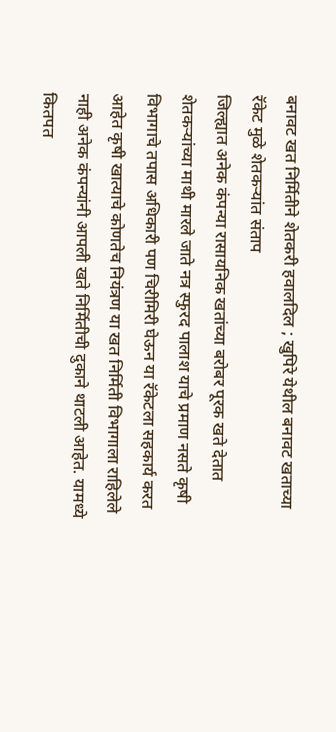बनावट खत निर्मितीने शेतकरी हवालदिल ; खुपिरे येथील बनावट खताच्या रॅकेट मुळे शेतकऱ्यांत संताप
जिल्ह्यात अनेक कंपन्या रासायनिक खतांच्या बरोबर पूरक खते देतात शेतकऱ्यांच्या माथी मारले जाते नत्र स्फुरद पालाश याचे प्रमाण नसते कृषी विभागाचे तपास अधिकारी पण चिरीमिरी घेऊन या रॅकेटला सहकार्य करत आहेत कृषी खात्याचे कोणतेच नियंत्रण या खत निर्मिती विभागाला राहिलेले नाही अनेक कंपन्यांनी आपली खते निर्मितीची दुकाने थाटली आहेत. यामध्ये कितपत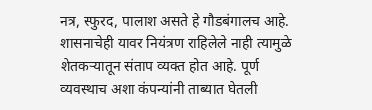नत्र, स्फुरद, पालाश असते हे गौडबंगालच आहे. शासनाचेही यावर नियंत्रण राहिलेले नाही त्यामुळे शेतकऱ्यातून संताप व्यक्त होत आहे. पूर्ण व्यवस्थाच अशा कंपन्यांनी ताब्यात घेतली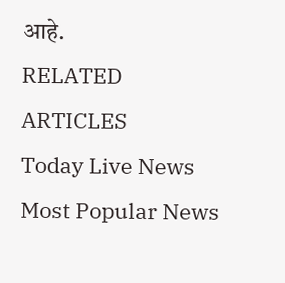आहे.
RELATED ARTICLES
Today Live News
Most Popular News